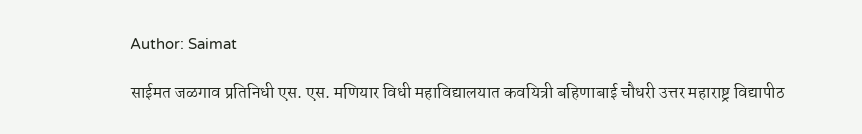Author: Saimat

साईमत जळगाव प्रतिनिधी एस. एस. मणियार विधी महाविद्यालयात कवयित्री बहिणाबाई चौधरी उत्तर महाराष्ट्र विद्यापीठ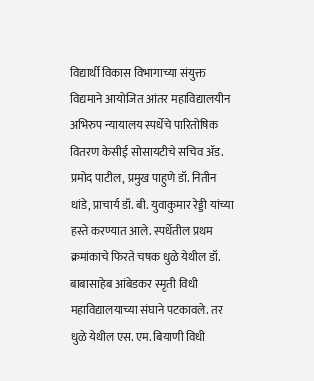विद्यार्थी विकास विभागाच्या संयुक्त विद्यमाने आयोजित आंतर महाविद्यालयीन अभिरुप न्यायालय स्पर्धेचे पारितोषिक वितरण केसीई सोसायटीचे सचिव ॲड. प्रमोद पाटील, प्रमुख पाहुणे डॉ. नितीन धांडे, प्राचार्य डॉ. बी. युवाकुमार रेड्डी यांच्या हस्ते करण्यात आले. स्पर्धेतील प्रथम क्रमांकाचे फिरते चषक धुळे येथील डॉ. बाबासाहेब आंबेडकर स्मृती विधी महाविद्यालयाच्या संघाने पटकावले. तर धुळे येथील एस. एम. बियाणी विधी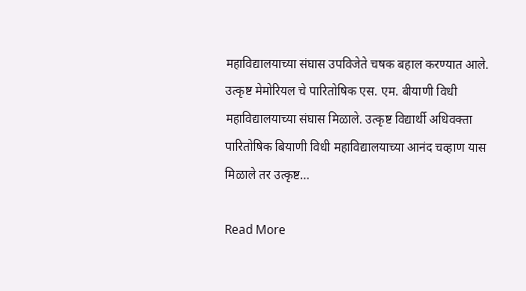महाविद्यालयाच्या संघास उपविजेते चषक बहाल करण्यात आले. उत्कृष्ट मेमोरियल चे पारितोषिक एस. एम. बीयाणी विधी महाविद्यालयाच्या संघास मिळाले. उत्कृष्ट विद्यार्थी अधिवक्ता पारितोषिक बियाणी विधी महाविद्यालयाच्या आनंद चव्हाण यास मिळाले तर उत्कृष्ट…

Read More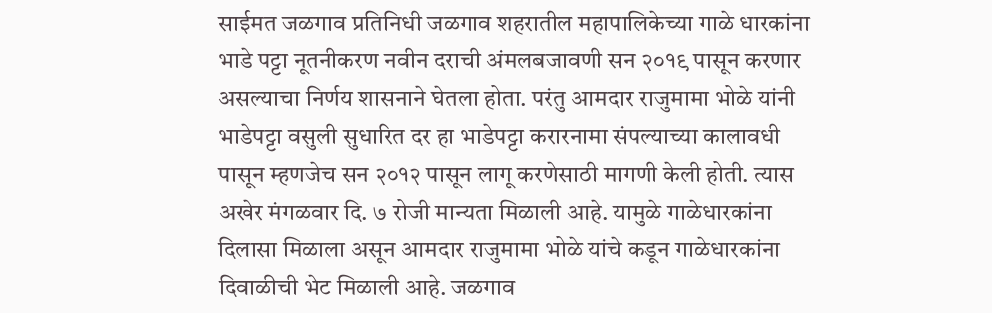साईमत जळगाव प्रतिनिधी जळगाव शहरातील महापालिकेच्या गाळे धारकांना भाडे पट्टा नूतनीकरण नवीन दराची अंमलबजावणी सन २०१९ पासून करणार असल्याचा निर्णय शासनाने घेतला होता. परंतु आमदार राजुमामा भोळे यांनी भाडेपट्टा वसुली सुधारित दर हा भाडेपट्टा करारनामा संपल्याच्या कालावधी पासून म्हणजेच सन २०१२ पासून लागू करणेसाठी मागणी केली होती. त्यास अखेर मंगळवार दि. ७ रोजी मान्यता मिळाली आहे. यामुळे गाळेधारकांना दिलासा मिळाला असून आमदार राजुमामा भोळे यांचे कडून गाळेधारकांना दिवाळीची भेट मिळाली आहे. जळगाव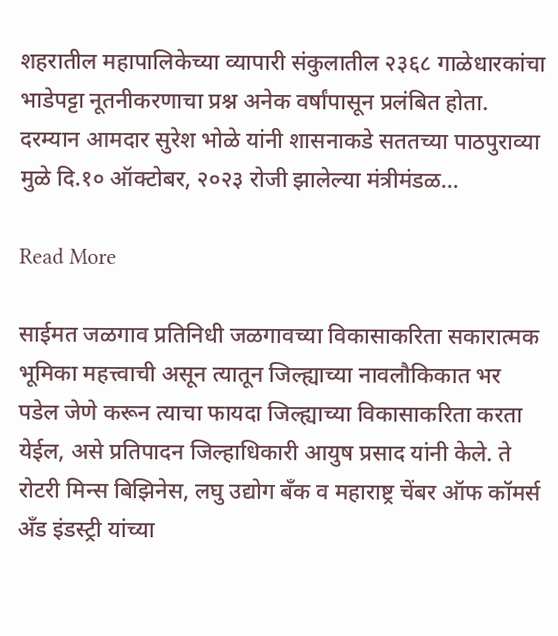शहरातील महापालिकेच्या व्यापारी संकुलातील २३६८ गाळेधारकांचा भाडेपट्टा नूतनीकरणाचा प्रश्न अनेक वर्षांपासून प्रलंबित होता. दरम्यान आमदार सुरेश भोळे यांनी शासनाकडे सततच्या पाठपुराव्या मुळे दि.१० ऑक्टोबर, २०२३ रोजी झालेल्या मंत्रीमंडळ…

Read More

साईमत जळगाव प्रतिनिधी जळगावच्या विकासाकरिता सकारात्मक भूमिका महत्त्वाची असून त्यातून जिल्ह्याच्या नावलौकिकात भर पडेल जेणे करून त्याचा फायदा जिल्ह्याच्या विकासाकरिता करता येईल, असे प्रतिपादन जिल्हाधिकारी आयुष प्रसाद यांनी केले. ते रोटरी मिन्स बिझिनेस, लघु उद्योग बँक व महाराष्ट्र चेंबर ऑफ कॉमर्स अँड इंडस्ट्री यांच्या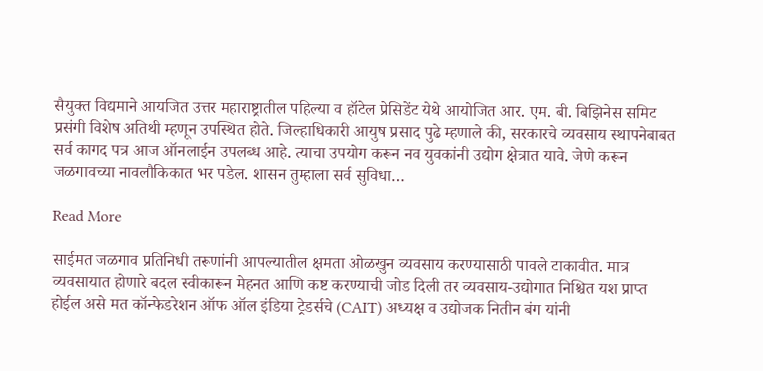सैयुक्त विद्यमाने आयजित उत्तर महाराष्ट्रातील पहिल्या व हॉटेल प्रेसिडेंट येथे आयोजित आर. एम. बी. बिझिनेस समिट प्रसंगी विशेष अतिथी म्हणून उपस्थित होते. जिल्हाधिकारी आयुष प्रसाद पुढे म्हणाले की, सरकारचे व्यवसाय स्थापनेबाबत सर्व कागद पत्र आज ऑनलाईन उपलब्ध आहे. त्याचा उपयोग करून नव युवकांनी उद्योग क्षेत्रात यावे. जेणे करून जळगावच्या नावलौकिकात भर पडेल. शासन तुम्हाला सर्व सुविधा…

Read More

साईमत जळगाव प्रतिनिधी तरूणांनी आपल्यातील क्षमता ओळखुन व्यवसाय करण्यासाठी पावले टाकावीत. मात्र व्यवसायात होणारे बदल स्वीकारून मेहनत आणि कष्ट करण्याची जोड दिली तर व्यवसाय-उद्योगात निश्चित यश प्राप्त होईल असे मत कॉन्फेडरेशन ऑफ ऑल इंडिया ट्रेडर्सचे (CAIT) अध्यक्ष व उद्योजक नितीन बंग यांनी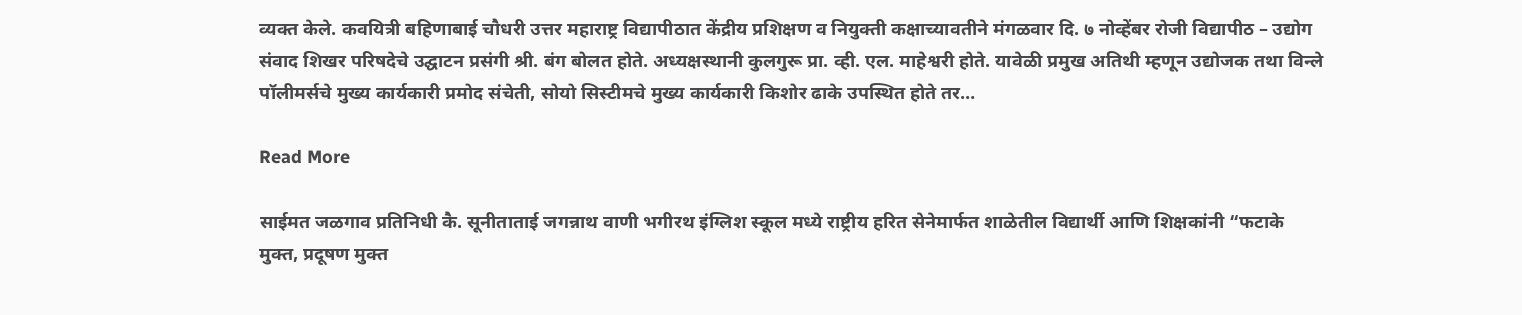व्यक्त केले. कवयित्री बहिणाबाई चौधरी उत्तर महाराष्ट्र विद्यापीठात केंद्रीय प्रशिक्षण व नियुक्ती कक्षाच्यावतीने मंगळवार दि. ७ नोव्हेंबर रोजी विद्यापीठ – उद्योग संवाद शिखर परिषदेचे उद्घाटन प्रसंगी श्री. बंग बोलत होते. अध्यक्षस्थानी कुलगुरू प्रा. व्ही. एल. माहेश्वरी होते. यावेळी प्रमुख अतिथी म्हणून उद्योजक तथा विन्ले पॉलीमर्सचे मुख्य कार्यकारी प्रमोद संचेती, सोयो सिस्टीमचे मुख्य कार्यकारी किशोर ढाके उपस्थित होते तर…

Read More

साईमत जळगाव प्रतिनिधी कै. सूनीताताई जगन्नाथ वाणी भगीरथ इंग्लिश स्कूल मध्ये राष्ट्रीय हरित सेनेमार्फत शाळेतील विद्यार्थी आणि शिक्षकांनी “फटाके मुक्त, प्रदूषण मुक्त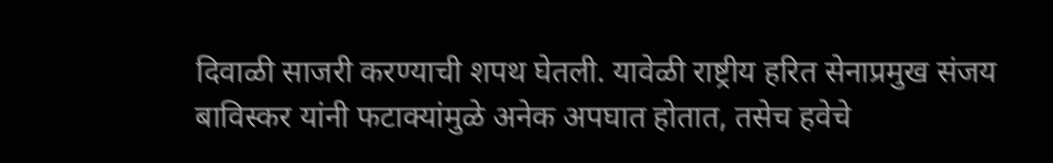दिवाळी साजरी करण्याची शपथ घेतली. यावेळी राष्ट्रीय हरित सेनाप्रमुख संजय बाविस्कर यांनी फटाक्यांमुळे अनेक अपघात होतात, तसेच हवेचे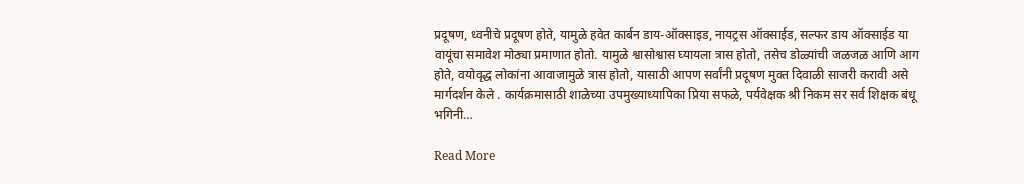प्रदूषण, ध्वनीचे प्रदूषण होते, यामुळे हवेत कार्बन डाय-ऑक्साइड, नायट्रस ऑक्साईड, सल्फर डाय ऑक्साईड या वायूंचा समावेश मोठ्या प्रमाणात होतो. यामुळे श्वासोश्वास घ्यायला त्रास होतो, तसेच डोळ्यांची जळजळ आणि आग होते, वयोवृद्ध लोकांना आवाजामुळे त्रास होतो, यासाठी आपण सर्वांनी प्रदूषण मुक्त दिवाळी साजरी करावी असे मार्गदर्शन केले . कार्यक्रमासाठी शाळेच्या उपमुख्याध्यापिका प्रिया सफळे, पर्यवेक्षक श्री निकम सर सर्व शिक्षक बंधू भगिनी…

Read More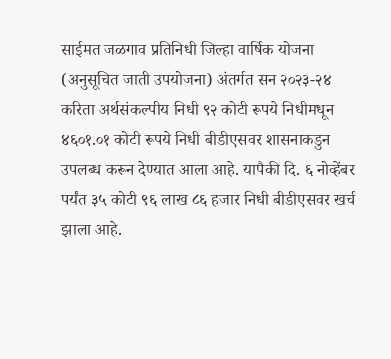साईमत जळगाव प्रतिनिधी जिल्हा वार्षिक योजना (अनुसूचित जाती उपयोजना) अंतर्गत सन २०२३-२४ करिता अर्थसंकल्पीय निधी ९२ कोटी रूपये निधीमधून ४६०१.०१ कोटी रूपये निधी बीडीएसवर शासनाकडुन उपलब्ध करून देण्यात आला आहे. यापैकी दि. ६ नोव्हेंबर पर्यंत ३५ कोटी ९६ लाख ८६ हजार निधी बीडीएसवर खर्च झाला आहे.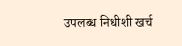उपलब्ध निधीशी खर्च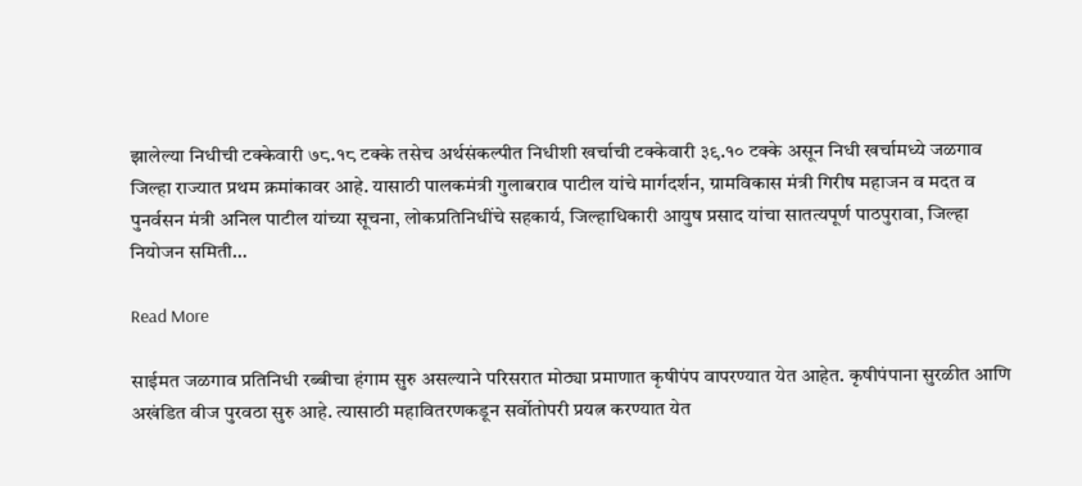झालेल्या निधीची टक्केवारी ७८.१८ टक्के तसेच अर्थसंकल्पीत निधीशी खर्चाची टक्केवारी ३९.१० टक्के असून निधी खर्चामध्ये जळगाव जिल्हा राज्यात प्रथम क्रमांकावर आहे. यासाठी पालकमंत्री गुलाबराव पाटील यांचे मार्गदर्शन, ग्रामविकास मंत्री गिरीष महाजन व मदत व पुनर्वसन मंत्री अनिल पाटील यांच्या सूचना, लोकप्रतिनिधींचे सहकार्य, जिल्हाधिकारी आयुष प्रसाद यांचा सातत्यपूर्ण पाठपुरावा, जिल्हा नियोजन समिती…

Read More

साईमत जळगाव प्रतिनिधी रब्बीचा हंगाम सुरु असल्याने परिसरात मोठ्या प्रमाणात कृषीपंप वापरण्यात येत आहेत. कृषीपंपाना सुरळीत आणि अखंडित वीज पुरवठा सुरु आहे. त्यासाठी महावितरणकडून सर्वोतोपरी प्रयत्न करण्यात येत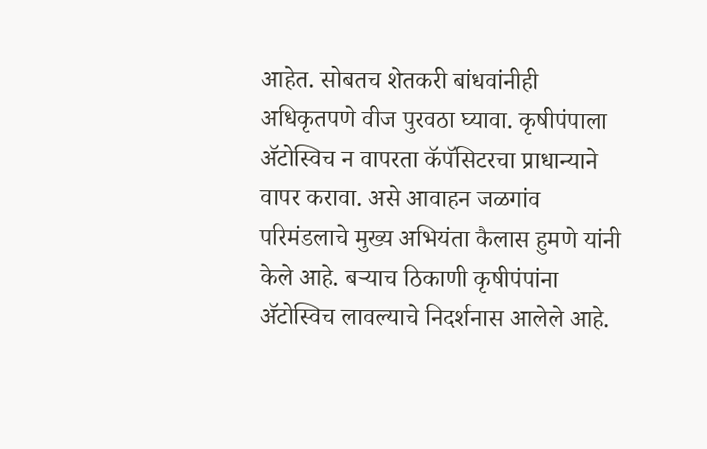आहेत. सोबतच शेतकरी बांधवांनीही अधिकृतपणे वीज पुरवठा घ्यावा. कृषीपंपाला ॲटोस्विच न वापरता कॅपॅसिटरचा प्राधान्याने वापर करावा. असे आवाहन जळगांव परिमंडलाचे मुख्य अभियंता कैलास हुमणे यांनी केले आहे. बऱ्याच ठिकाणी कृषीपंपांना ॲटोस्विच लावल्याचे निदर्शनास आलेले आहे.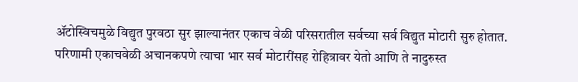ॲटोस्विचमुळे विद्युत पुरवठा सुर झाल्यानंतर एकाच वेळी परिसरातील सर्वच्या सर्व विद्युत मोटारी सुरु होतात. परिणामी एकाचवेळी अचानकपणे त्याचा भार सर्व मोटारींसह रोहित्रावर येतो आणि ते नादुरुस्त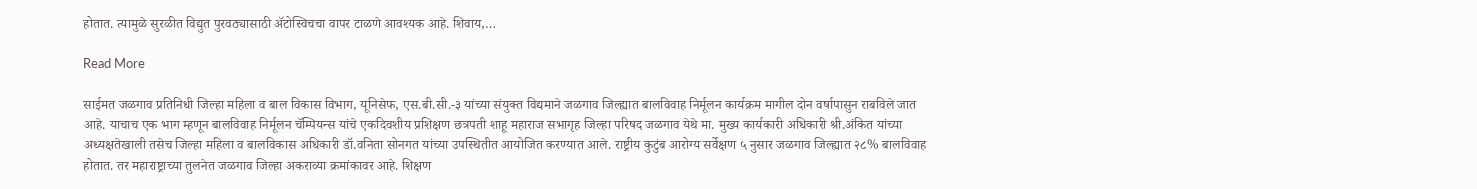होतात. त्यामुळे सुरळीत विद्युत पुरवठ्यासाठी ॲटोस्विचचा वापर टाळणे आवश्यक आहे. शिवाय,…

Read More

साईमत जळगाव प्रतिनिधी जिल्हा महिला व बाल विकास विभाग, यूनिसेफ, एस.बी.सी.-३ यांच्या संयुक्त विद्यमाने जळगाव जिल्ह्यात बालविवाह निर्मूलन कार्यक्रम मागील दोन वर्षापासुन राबविले जात आहे. याचाच एक भाग म्हणून बालविवाह निर्मूलन चॅम्पियन्स यांचे एकदिवशीय प्रशिक्षण छत्रपती शाहू महाराज सभागृह जिल्हा परिषद जळगाव येथे मा. मुख्य कार्यकारी अधिकारी श्री.अंकित यांच्या अध्यक्षतेखाली तसेच जिल्हा महिला व बालविकास अधिकारी डॉ.वनिता सोनगत यांच्या उपस्थितीत आयोजित करण्यात आले. राष्ट्रीय कुटुंब आरोग्य सर्वेक्षण ५ नुसार जळगाव जिल्ह्यात २८% बालविवाह होतात. तर महाराष्ट्राच्या तुलनेत जळगाव जिल्हा अकराव्या क्रमांकावर आहे. शिक्षण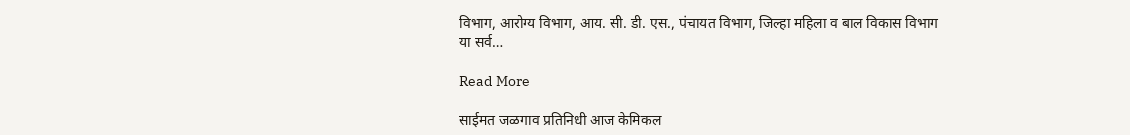विभाग, आरोग्य विभाग, आय. सी. डी. एस., पंचायत विभाग, जिल्हा महिला व बाल विकास विभाग या सर्व…

Read More

साईमत जळगाव प्रतिनिधी आज केमिकल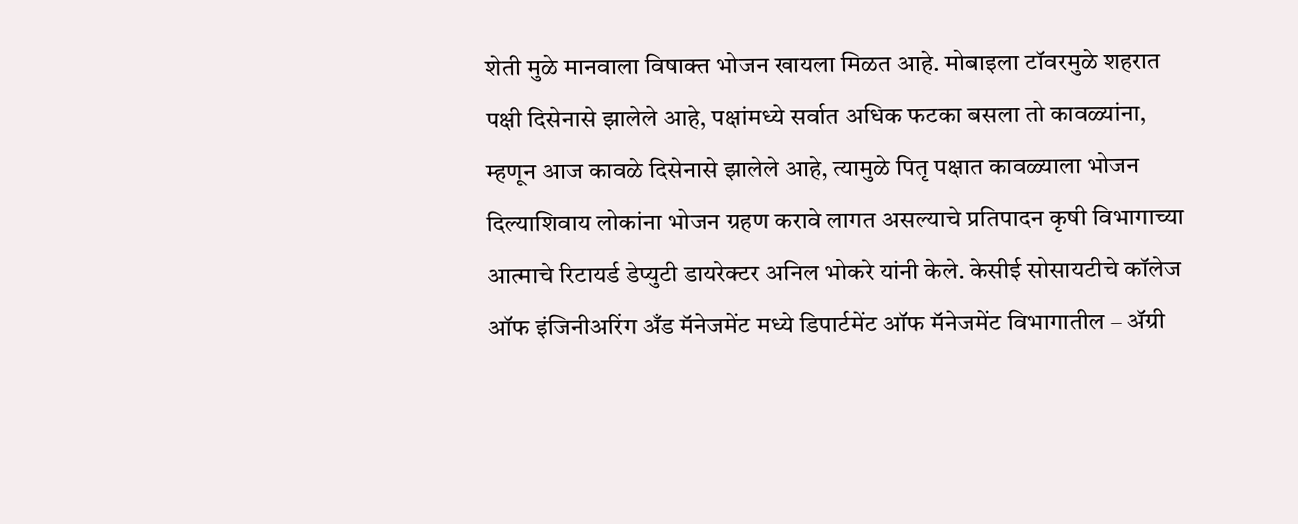शेती मुळे मानवाला विषाक्त भोजन खायला मिळत आहे. मोबाइला टॉवरमुळे शहरात पक्षी दिसेनासे झालेले आहे, पक्षांमध्ये सर्वात अधिक फटका बसला तो कावळ्यांना, म्हणून आज कावळे दिसेनासे झालेले आहे, त्यामुळे पितृ पक्षात कावळ्याला भोजन दिल्याशिवाय लोकांना भोजन ग्रहण करावे लागत असल्याचे प्रतिपादन कृषी विभागाच्या आत्माचे रिटायर्ड डेप्युटी डायरेक्टर अनिल भोकरे यांनी केले. केसीई सोसायटीचे कॉलेज ऑफ इंजिनीअरिंग अँड मॅनेजमेंट मध्ये डिपार्टमेंट ऑफ मॅनेजमेंट विभागातील – ॲग्री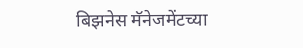बिझनेस मॅनेजमेंटच्या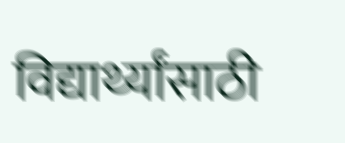विद्यार्थ्यांसाठी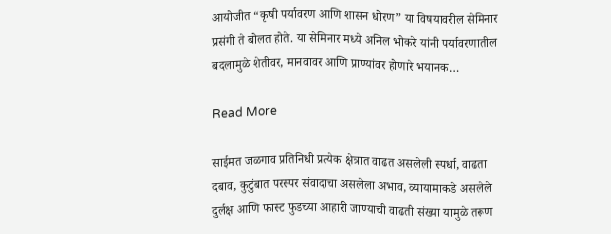आयोजीत “कृषी पर्यावरण आणि शासन धोरण” या विषयावरील सेमिनार प्रसंगी ते बोलत होते. या सेमिनार मध्ये अनिल भोकरे यांनी पर्यावरणातील बदलामुळे शेतीवर, मानवावर आणि प्राण्यांवर होणारे भयानक…

Read More

साईमत जळगाव प्रतिनिधी प्रत्येक क्षेत्रात वाढत असलेली स्पर्धा, वाढता दबाव, कुटुंबात परस्पर संवादाचा असलेला अभाव, व्यायामाकडे असलेले दुर्लक्ष आणि फास्ट फुडच्या आहारी जाण्याची वाढती संख्या यामुळे तरूण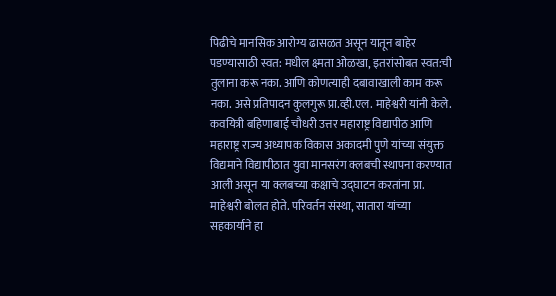पिढीचे मानसिक आरोग्य ढासळत असून यातून बाहेर पडण्यासाठी स्वत: मधील क्ष्मता ओळखा, इतरांसोबत स्वत:ची तुलाना करू नका. आणि कोणत्याही दबावाखाली काम करू नका. असे प्रतिपादन कुलगुरू प्रा.व्ही.एल. माहेश्वरी यांनी केले. कवयित्री बहिणाबाई चौधरी उत्तर महाराष्ट्र विद्यापीठ आणि महाराष्ट्र राज्य अध्यापक विकास अकादमी पुणे यांच्या संयुक्त विद्यमाने विद्यापीठात युवा मानसरंग क्लबची स्थापना करण्यात आली असून या क्लबच्या कक्षाचे उद्घाटन करतांना प्रा. माहेश्वरी बोलत होते. परिवर्तन संस्था, सातारा यांच्या सहकार्याने हा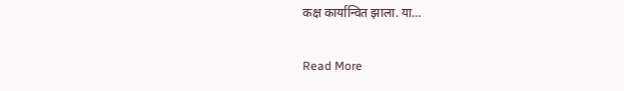कक्ष कार्यान्वित झाला. या…

Read More